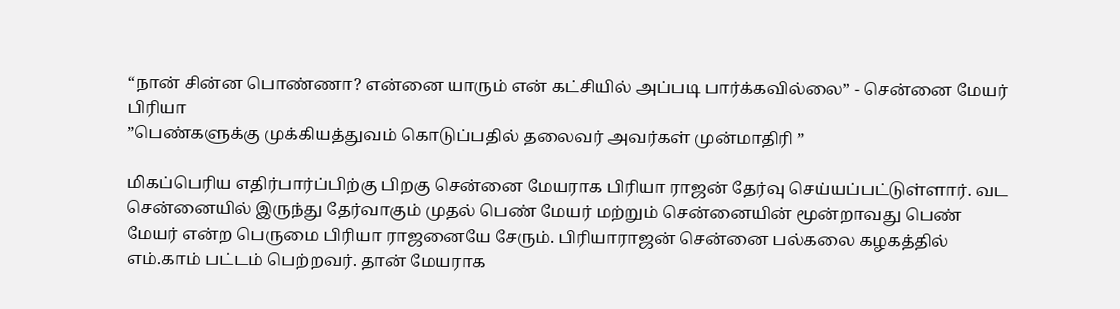“நான் சின்ன பொண்ணா? என்னை யாரும் என் கட்சியில் அப்படி பார்க்கவில்லை” - சென்னை மேயர் பிரியா
”பெண்களுக்கு முக்கியத்துவம் கொடுப்பதில் தலைவர் அவர்கள் முன்மாதிரி ”

மிகப்பெரிய எதிர்பார்ப்பிற்கு பிறகு சென்னை மேயராக பிரியா ராஜன் தேர்வு செய்யப்பட்டுள்ளார். வட சென்னையில் இருந்து தேர்வாகும் முதல் பெண் மேயர் மற்றும் சென்னையின் மூன்றாவது பெண் மேயர் என்ற பெருமை பிரியா ராஜனையே சேரும். பிரியாராஜன் சென்னை பல்கலை கழகத்தில் எம்.காம் பட்டம் பெற்றவர். தான் மேயராக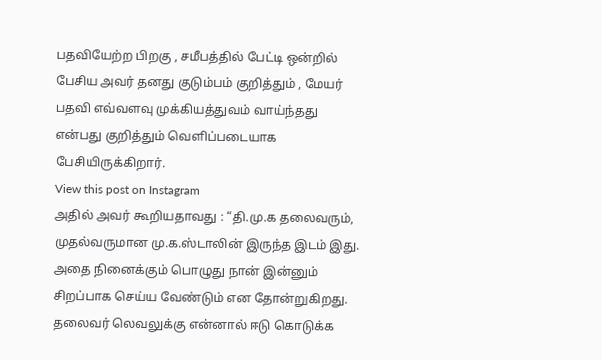பதவியேற்ற பிறகு , சமீபத்தில் பேட்டி ஒன்றில் பேசிய அவர் தனது குடும்பம் குறித்தும் , மேயர் பதவி எவ்வளவு முக்கியத்துவம் வாய்ந்தது என்பது குறித்தும் வெளிப்படையாக பேசியிருக்கிறார்.
View this post on Instagram
அதில் அவர் கூறியதாவது : “தி.மு.க தலைவரும், முதல்வருமான மு.க.ஸ்டாலின் இருந்த இடம் இது. அதை நினைக்கும் பொழுது நான் இன்னும் சிறப்பாக செய்ய வேண்டும் என தோன்றுகிறது. தலைவர் லெவலுக்கு என்னால் ஈடு கொடுக்க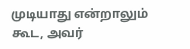முடியாது என்றாலும் கூட, அவர்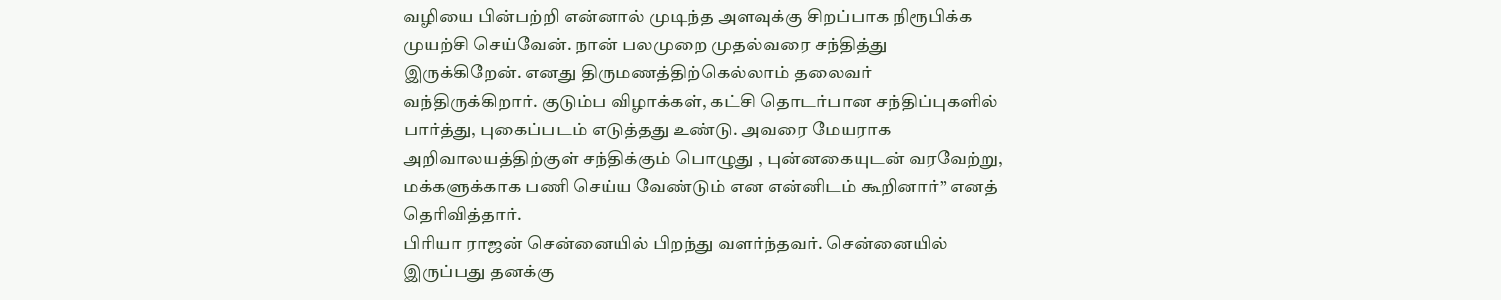வழியை பின்பற்றி என்னால் முடிந்த அளவுக்கு சிறப்பாக நிரூபிக்க முயற்சி செய்வேன். நான் பலமுறை முதல்வரை சந்தித்து இருக்கிறேன். எனது திருமணத்திற்கெல்லாம் தலைவர் வந்திருக்கிறார். குடும்ப விழாக்கள், கட்சி தொடர்பான சந்திப்புகளில் பார்த்து, புகைப்படம் எடுத்தது உண்டு. அவரை மேயராக அறிவாலயத்திற்குள் சந்திக்கும் பொழுது , புன்னகையுடன் வரவேற்று, மக்களுக்காக பணி செய்ய வேண்டும் என என்னிடம் கூறினார்” எனத் தெரிவித்தார்.
பிரியா ராஜன் சென்னையில் பிறந்து வளர்ந்தவர். சென்னையில் இருப்பது தனக்கு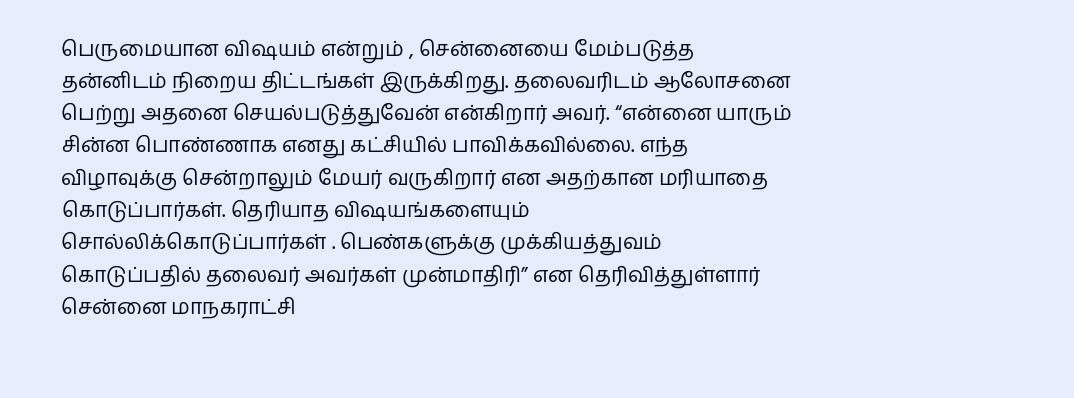பெருமையான விஷயம் என்றும் , சென்னையை மேம்படுத்த தன்னிடம் நிறைய திட்டங்கள் இருக்கிறது. தலைவரிடம் ஆலோசனை பெற்று அதனை செயல்படுத்துவேன் என்கிறார் அவர். “என்னை யாரும் சின்ன பொண்ணாக எனது கட்சியில் பாவிக்கவில்லை. எந்த விழாவுக்கு சென்றாலும் மேயர் வருகிறார் என அதற்கான மரியாதை கொடுப்பார்கள். தெரியாத விஷயங்களையும் சொல்லிக்கொடுப்பார்கள் . பெண்களுக்கு முக்கியத்துவம் கொடுப்பதில் தலைவர் அவர்கள் முன்மாதிரி” என தெரிவித்துள்ளார் சென்னை மாநகராட்சி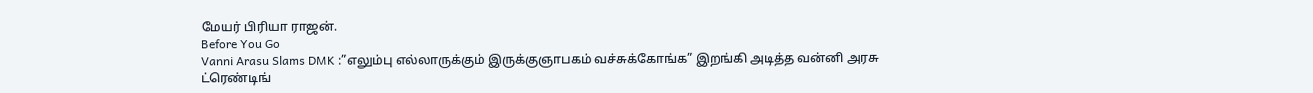மேயர் பிரியா ராஜன்.
Before You Go
Vanni Arasu Slams DMK :”எலும்பு எல்லாருக்கும் இருக்குஞாபகம் வச்சுக்கோங்க” இறங்கி அடித்த வன்னி அரசு
ட்ரெண்டிங்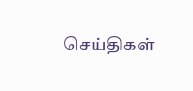செய்திகள்